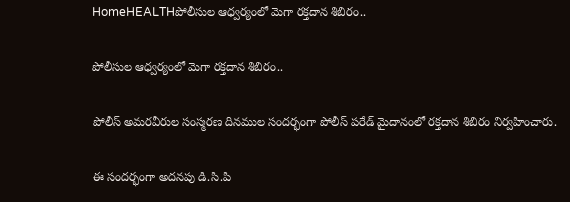HomeHEALTHపోలీసుల ఆధ్వర్యంలో మెగా రక్తదాన శిబిరం..

పోలీసుల ఆధ్వర్యంలో మెగా రక్తదాన శిబిరం..

పోలీస్ అమరవీరుల సంస్మరణ దినముల సందర్భంగా పోలీస్ పరేడ్ మైదానంలో రక్తదాన శిబిరం నిర్వహించారు.

ఈ సందర్భంగా అదనపు డి.సి.పి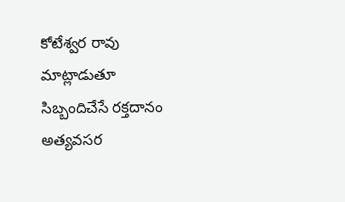కోటేశ్వర రావు మాట్లాడుతూ సిబ్బందిచేసే రక్తదానం అత్యవసర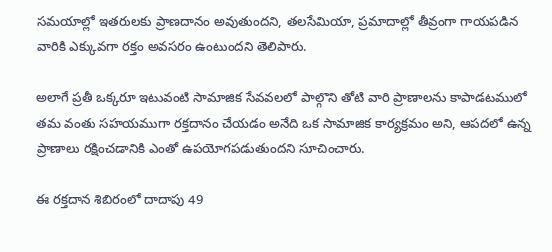సమయాల్లో ఇతరులకు ప్రాణదానం అవుతుందని, తలసేమియా, ప్రమాదాల్లో తీవ్రంగా గాయపడిన వారికి ఎక్కువగా రక్తం అవసరం ఉంటుందని తెలిపారు.

అలాగే ప్రతీ ఒక్కరూ ఇటువంటి సామాజిక సేవవలలో పాల్గొని తోటి వారి ప్రాణాలను కాపాడటములో తమ వంతు సహయముగా రక్తదానం చేయడం అనేది ఒక సామాజిక కార్యక్రమం అని, ఆపదలో ఉన్న ప్రాణాలు రక్షించడానికి ఎంతో ఉపయోగపడుతుందని సూచించారు.

ఈ రక్తదాన శిబిరంలో దాదాపు 49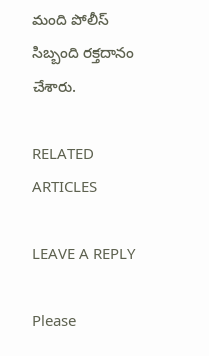మంది పోలీస్ సిబ్బంది రక్తదానం చేశారు.

RELATED ARTICLES

LEAVE A REPLY

Please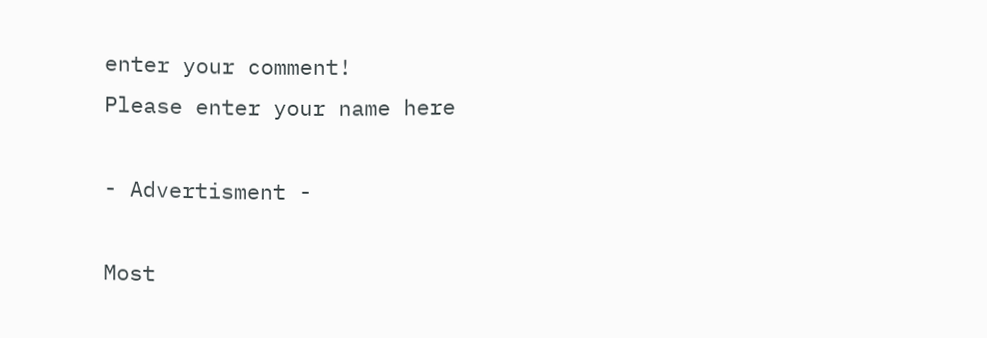enter your comment!
Please enter your name here

- Advertisment -

Most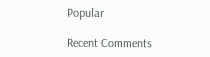Popular

Recent Comments